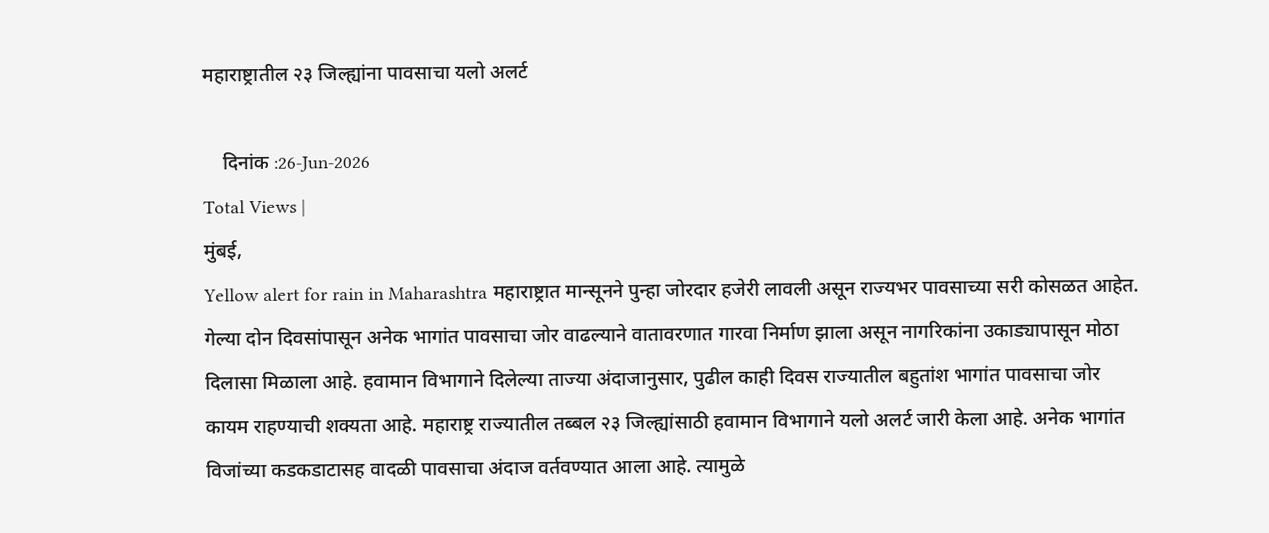महाराष्ट्रातील २३ जिल्ह्यांना पावसाचा यलो अलर्ट

    दिनांक :26-Jun-2026
Total Views |
मुंबई,
Yellow alert for rain in Maharashtra महाराष्ट्रात मान्सूनने पुन्हा जोरदार हजेरी लावली असून राज्यभर पावसाच्या सरी कोसळत आहेत. गेल्या दोन दिवसांपासून अनेक भागांत पावसाचा जोर वाढल्याने वातावरणात गारवा निर्माण झाला असून नागरिकांना उकाड्यापासून मोठा दिलासा मिळाला आहे. हवामान विभागाने दिलेल्या ताज्या अंदाजानुसार, पुढील काही दिवस राज्यातील बहुतांश भागांत पावसाचा जोर कायम राहण्याची शक्यता आहे. महाराष्ट्र राज्यातील तब्बल २३ जिल्ह्यांसाठी हवामान विभागाने यलो अलर्ट जारी केला आहे. अनेक भागांत विजांच्या कडकडाटासह वादळी पावसाचा अंदाज वर्तवण्यात आला आहे. त्यामुळे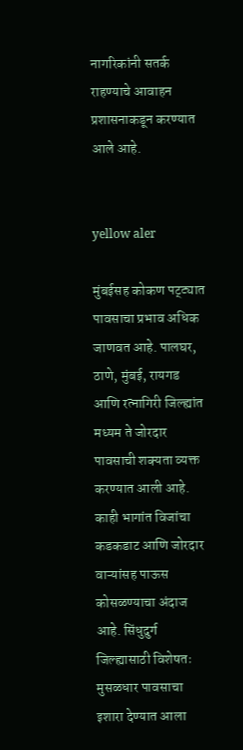नागरिकांनी सतर्क राहण्याचे आवाहन प्रशासनाकडून करण्यात आले आहे.


yellow aler

मुंबईसह कोकण पट्ट्यात पावसाचा प्रभाव अधिक जाणवत आहे. पालघर, ठाणे, मुंबई, रायगड आणि रत्नागिरी जिल्ह्यांत मध्यम ते जोरदार पावसाची शक्यता व्यक्त करण्यात आली आहे. काही भागांत विजांचा कडकडाट आणि जोरदार वाऱ्यांसह पाऊस कोसळण्याचा अंदाज आहे. सिंधुदुर्ग जिल्ह्यासाठी विशेषतः मुसळधार पावसाचा इशारा देण्यात आला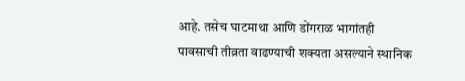आहे. तसेच घाटमाथा आणि डोंगराळ भागांतही पावसाची तीव्रता वाढण्याची शक्यता असल्याने स्थानिक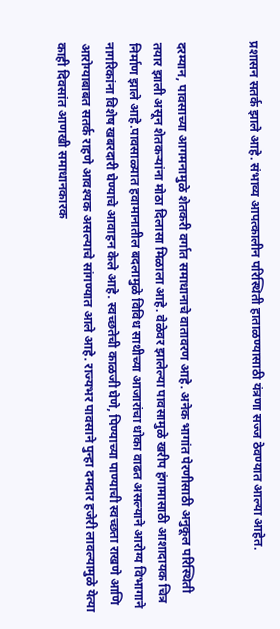प्रशासन सतर्क झाले आहे. संभाव्य आपत्कालीन परिस्थिती हाताळण्यासाठी यंत्रणा सज्ज ठेवण्यात आल्या आहेत.


दरम्यान, पावसाच्या आगमनामुळे शेतकरी वर्गात समाधानाचे वातावरण आहे. अनेक भागांत पेरणीसाठी अनुकूल परिस्थिती तयार झाली असून शेतकऱ्यांना मोठा दिलासा मिळाला आहे. वेळेवर झालेल्या पावसामुळे खरीप हंगामासाठी आशादायक चित्र निर्माण झाले आहे.पावसाळ्यात हवामानातील बदलामुळे विविध साथीच्या आजारांचा धोका वाढत असल्याने आरोग्य विभागाने नागरिकांना विशेष खबरदारी घेण्याचे आवाहन केले आहे. स्वच्छतेची काळजी घेणे, पिण्याच्या पाण्याची स्वच्छता राखणे आणि आरोग्याबाबत सतर्क राहणे आवश्यक असल्याचे सांगण्यात आले आहे. राज्यभर पावसाने पुन्हा दमदार हजेरी लावल्यामुळे येत्या काही दिवसांत आणखी समाधानकारक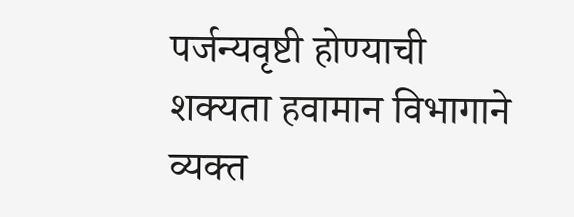पर्जन्यवृष्टी होण्याची शक्यता हवामान विभागाने व्यक्त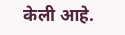केली आहे.